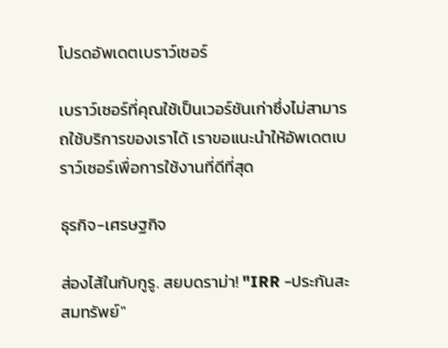โปรดอัพเดตเบราว์เซอร์

เบราว์เซอร์ที่คุณใช้เป็นเวอร์ชันเก่าซึ่งไม่สามารถใช้บริการของเราได้ เราขอแนะนำให้อัพเดตเบราว์เซอร์เพื่อการใช้งานที่ดีที่สุด

ธุรกิจ-เศรษฐกิจ

ส่องไส้ในกับกูรู. สยบดราม่า! "IRR -ประกันสะสมทรัพย์"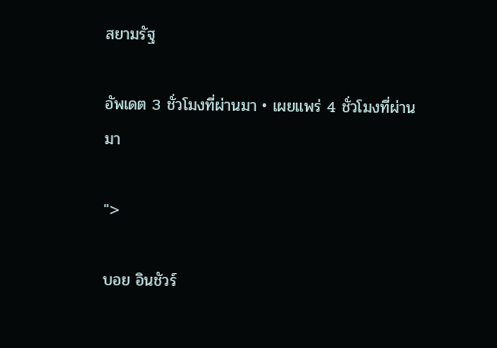สยามรัฐ

อัพเดต 3 ชั่วโมงที่ผ่านมา • เผยแพร่ 4 ชั่วโมงที่ผ่านมา

">

บอย อินชัวร์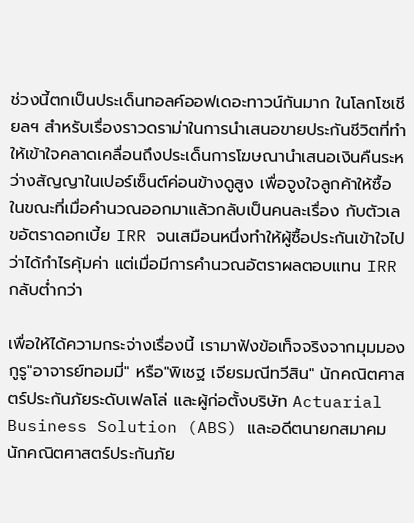ช่วงนี้ตกเป็นประเด็นทอลค์ออฟเดอะทาวน์กันมาก ในโลกโซเชียลฯ สำหรับเรื่องราวดราม่าในการนำเสนอขายประกันชีวิตที่ทำให้เข้าใจคลาดเคลื่อนถึงประเด็นการโฆษณานำเสนอเงินคืนระหว่างสัญญาในเปอร์เซ็นต์ค่อนข้างดูสูง เพื่อจูงใจลูกค้าให้ซื้อ ในขณะที่เมื่อคำนวณออกมาแล้วกลับเป็นคนละเรื่อง กับตัวเลขอัตราดอกเบี้ย IRR จนเสมือนหนึ่งทำให้ผู้ซื้อประกันเข้าใจไปว่าได้กำไรคุ้มค่า แต่เมื่อมีการคำนวณอัตราผลตอบแทน IRR กลับต่ำกว่า

เพื่อให้ได้ความกระจ่างเรื่องนี้ เรามาฟังข้อเท็จจริงจากมุมมองกูรู"อาจารย์ทอมมี่" หรือ"พิเชฐ เจียรมณีทวีสิน" นักคณิตศาสตร์ประกันภัยระดับเฟลโล่ และผู้ก่อตั้งบริษัท Actuarial Business Solution (ABS) และอดีตนายกสมาคมนักคณิตศาสตร์ประกันภัย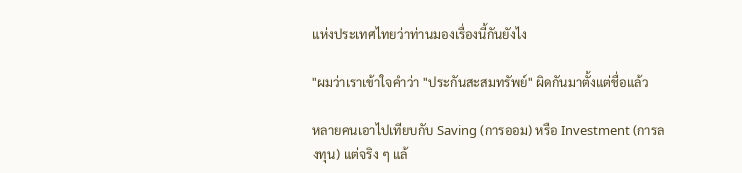แห่งประเทศไทยว่าท่านมองเรื่องนี้กันยังไง

"ผมว่าเราเข้าใจคำว่า "ประกันสะสมทรัพย์" ผิดกันมาตั้งแต่ชื่อแล้ว

หลายคนเอาไปเทียบกับ Saving (การออม) หรือ Investment (การลงทุน) แต่จริง ๆ แล้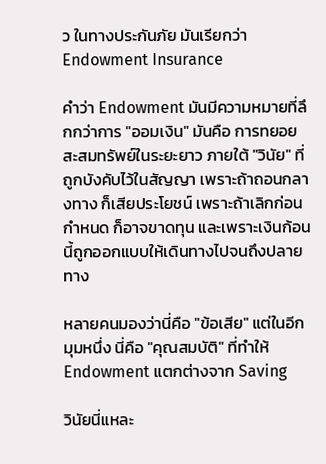ว ในทางประกันภัย มันเรียกว่า Endowment Insurance

คำว่า Endowment มันมีความหมายที่ลึกกว่าการ "ออมเงิน" มันคือ การทยอยสะสมทรัพย์ในระยะยาว ภายใต้ "วินัย" ที่ถูกบังคับไว้ในสัญญา เพราะถ้าถอนกลางทาง ก็เสียประโยชน์ เพราะถ้าเลิกก่อนกำหนด ก็อาจขาดทุน และเพราะเงินก้อนนี้ถูกออกแบบให้เดินทางไปจนถึงปลายทาง

หลายคนมองว่านี่คือ "ข้อเสีย" แต่ในอีกมุมหนึ่ง นี่คือ "คุณสมบัติ" ที่ทำให้ Endowment แตกต่างจาก Saving

วินัยนี่แหละ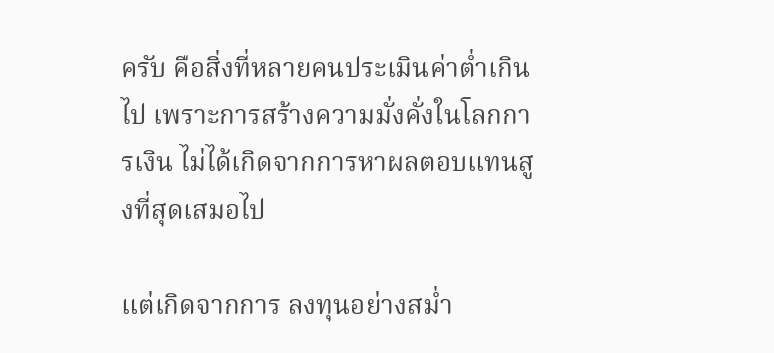ครับ คือสิ่งที่หลายคนประเมินค่าต่ำเกินไป เพราะการสร้างความมั่งคั่งในโลกการเงิน ไม่ได้เกิดจากการหาผลตอบแทนสูงที่สุดเสมอไป

แต่เกิดจากการ ลงทุนอย่างสม่ำ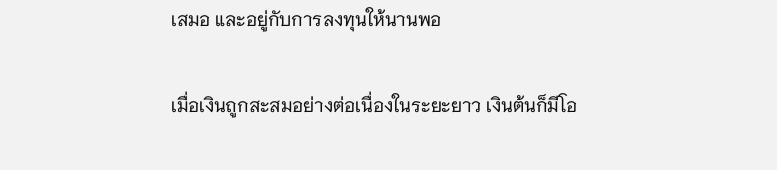เสมอ และอยู่กับการลงทุนให้นานพอ

เมื่อเงินถูกสะสมอย่างต่อเนื่องในระยะยาว เงินต้นก็มีโอ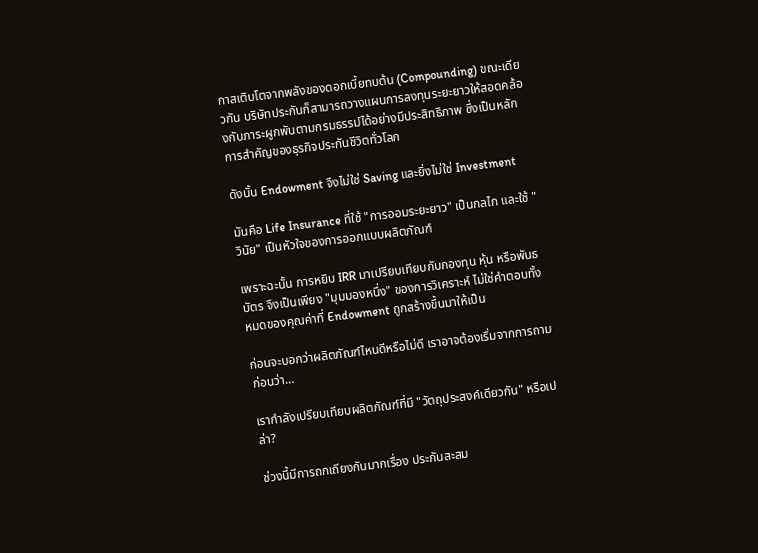กาสเติบโตจากพลังของดอกเบี้ยทบต้น (Compounding) ขณะเดียวกัน บริษัทประกันก็สามารถวางแผนการลงทุนระยะยาวให้สอดคล้องกับภาระผูกพันตามกรมธรรม์ได้อย่างมีประสิทธิภาพ ซึ่งเป็นหลักการสำคัญของธุรกิจประกันชีวิตทั่วโลก

ดังนั้น Endowment จึงไม่ใช่ Saving และยิ่งไม่ใช่ Investment

มันคือ Life Insurance ที่ใช้ "การออมระยะยาว" เป็นกลไก และใช้ "วินัย" เป็นหัวใจของการออกแบบผลิตภัณฑ์

เพราะฉะนั้น การหยิบ IRR มาเปรียบเทียบกับกองทุน หุ้น หรือพันธบัตร จึงเป็นเพียง "มุมมองหนึ่ง" ของการวิเคราะห์ ไม่ใช่คำตอบทั้งหมดของคุณค่าที่ Endowment ถูกสร้างขึ้นมาให้เป็น

ก่อนจะบอกว่าผลิตภัณฑ์ไหนดีหรือไม่ดี เราอาจต้องเริ่มจากการถามก่อนว่า…

เรากำลังเปรียบเทียบผลิตภัณฑ์ที่มี "วัตถุประสงค์เดียวกัน" หรือเปล่า?

ช่วงนี้มีการถกเถียงกันมากเรื่อง ประกันสะสม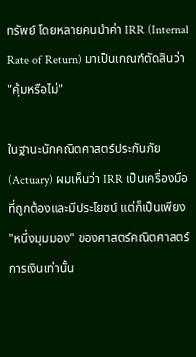ทรัพย์ โดยหลายคนนำค่า IRR (Internal Rate of Return) มาเป็นเกณฑ์ตัดสินว่า "คุ้มหรือไม่"

ในฐานะนักคณิตศาสตร์ประกันภัย (Actuary) ผมเห็นว่า IRR เป็นเครื่องมือที่ถูกต้องและมีประโยชน์ แต่ก็เป็นเพียง "หนึ่งมุมมอง" ของศาสตร์คณิตศาสตร์การเงินเท่านั้น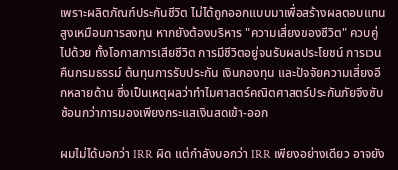เพราะผลิตภัณฑ์ประกันชีวิต ไม่ได้ถูกออกแบบมาเพื่อสร้างผลตอบแทนสูงเหมือนการลงทุน หากยังต้องบริหาร "ความเสี่ยงของชีวิต" ควบคู่ไปด้วย ทั้งโอกาสการเสียชีวิต การมีชีวิตอยู่จนรับผลประโยชน์ การเวนคืนกรมธรรม์ ต้นทุนการรับประกัน เงินกองทุน และปัจจัยความเสี่ยงอีกหลายด้าน ซึ่งเป็นเหตุผลว่าทำไมศาสตร์คณิตศาสตร์ประกันภัยจึงซับซ้อนกว่าการมองเพียงกระแสเงินสดเข้า-ออก

ผมไม่ได้บอกว่า IRR ผิด แต่กำลังบอกว่า IRR เพียงอย่างเดียว อาจยัง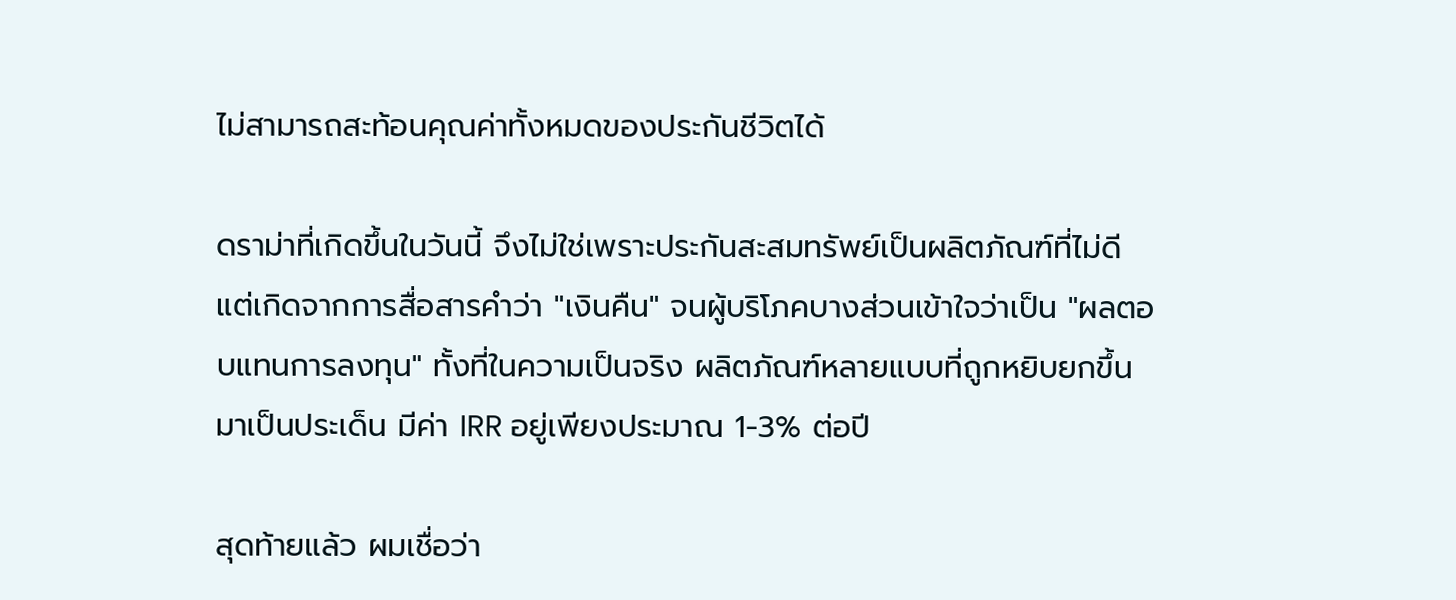ไม่สามารถสะท้อนคุณค่าทั้งหมดของประกันชีวิตได้

ดราม่าที่เกิดขึ้นในวันนี้ จึงไม่ใช่เพราะประกันสะสมทรัพย์เป็นผลิตภัณฑ์ที่ไม่ดี แต่เกิดจากการสื่อสารคำว่า "เงินคืน" จนผู้บริโภคบางส่วนเข้าใจว่าเป็น "ผลตอบแทนการลงทุน" ทั้งที่ในความเป็นจริง ผลิตภัณฑ์หลายแบบที่ถูกหยิบยกขึ้นมาเป็นประเด็น มีค่า IRR อยู่เพียงประมาณ 1-3% ต่อปี

สุดท้ายแล้ว ผมเชื่อว่า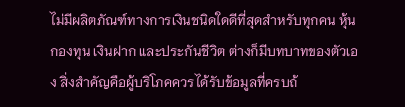ไม่มีผลิตภัณฑ์ทางการเงินชนิดใดดีที่สุดสำหรับทุกคน หุ้น กองทุน เงินฝาก และประกันชีวิต ต่างก็มีบทบาทของตัวเอง สิ่งสำคัญคือผู้บริโภคควรได้รับข้อมูลที่ครบถ้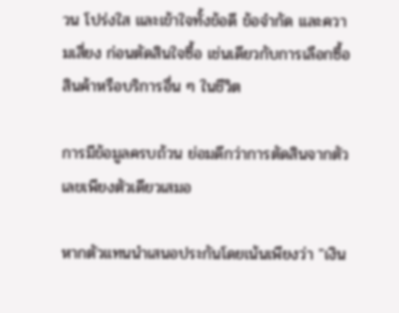วน โปร่งใส และเข้าใจทั้งข้อดี ข้อจำกัด และความเสี่ยง ก่อนตัดสินใจซื้อ เช่นเดียวกับการเลือกซื้อสินค้าหรือบริการอื่น ๆ ในชีวิต

การมีข้อมูลครบถ้วน ย่อมดีกว่าการตัดสินจากตัวเลขเพียงตัวเดียวเสมอ

หากตัวแทนนำเสนอประกันโดยเน้นเพียงว่า "เงิน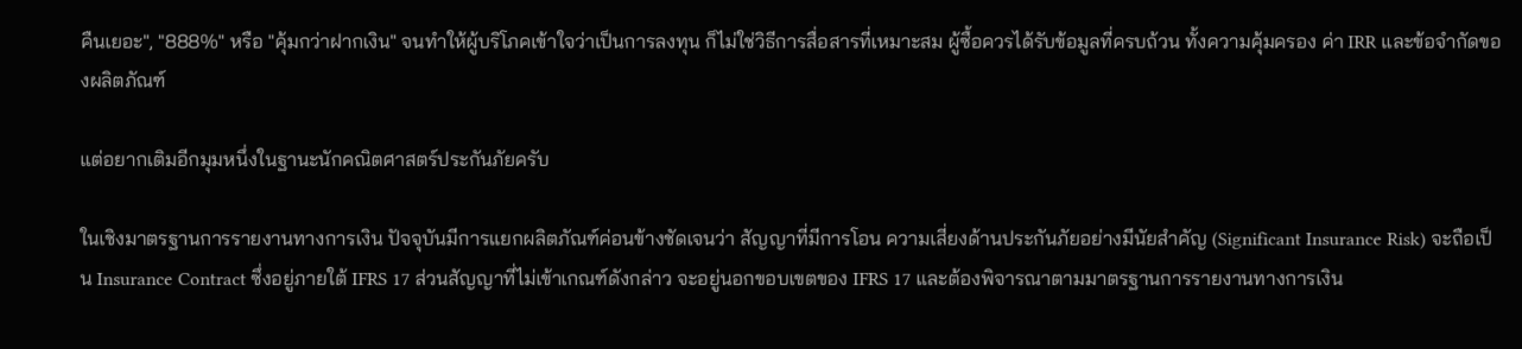คืนเยอะ", "888%" หรือ "คุ้มกว่าฝากเงิน" จนทำให้ผู้บริโภคเข้าใจว่าเป็นการลงทุน ก็ไม่ใช่วิธีการสื่อสารที่เหมาะสม ผู้ซื้อควรได้รับข้อมูลที่ครบถ้วน ทั้งความคุ้มครอง ค่า IRR และข้อจำกัดของผลิตภัณฑ์

แต่อยากเติมอีกมุมหนึ่งในฐานะนักคณิตศาสตร์ประกันภัยครับ

ในเชิงมาตรฐานการรายงานทางการเงิน ปัจจุบันมีการแยกผลิตภัณฑ์ค่อนข้างชัดเจนว่า สัญญาที่มีการโอน ความเสี่ยงด้านประกันภัยอย่างมีนัยสำคัญ (Significant Insurance Risk) จะถือเป็น Insurance Contract ซึ่งอยู่ภายใต้ IFRS 17 ส่วนสัญญาที่ไม่เข้าเกณฑ์ดังกล่าว จะอยู่นอกขอบเขตของ IFRS 17 และต้องพิจารณาตามมาตรฐานการรายงานทางการเงิน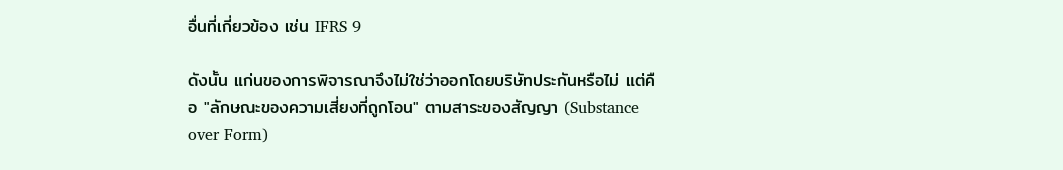อื่นที่เกี่ยวข้อง เช่น IFRS 9

ดังนั้น แก่นของการพิจารณาจึงไม่ใช่ว่าออกโดยบริษัทประกันหรือไม่ แต่คือ "ลักษณะของความเสี่ยงที่ถูกโอน" ตามสาระของสัญญา (Substance over Form)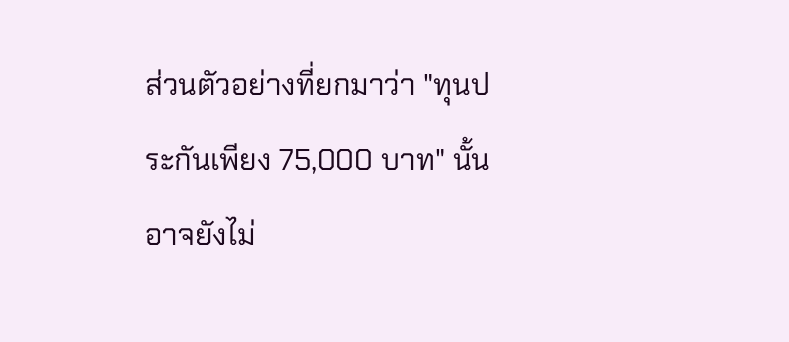ส่วนตัวอย่างที่ยกมาว่า "ทุนประกันเพียง 75,000 บาท" นั้น อาจยังไม่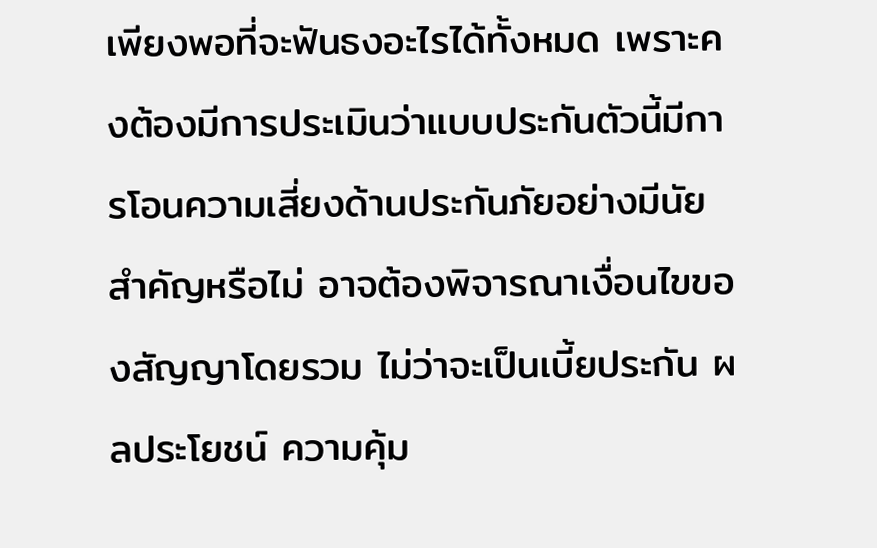เพียงพอที่จะฟันธงอะไรได้ทั้งหมด เพราะคงต้องมีการประเมินว่าแบบประกันตัวนี้มีการโอนความเสี่ยงด้านประกันภัยอย่างมีนัยสำคัญหรือไม่ อาจต้องพิจารณาเงื่อนไขของสัญญาโดยรวม ไม่ว่าจะเป็นเบี้ยประกัน ผลประโยชน์ ความคุ้ม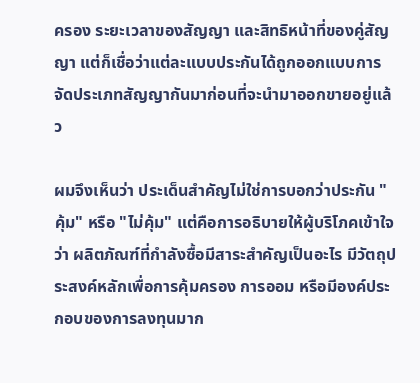ครอง ระยะเวลาของสัญญา และสิทธิหน้าที่ของคู่สัญญา แต่ก็เชื่อว่าแต่ละแบบประกันได้ถูกออกแบบการจัดประเภทสัญญากันมาก่อนที่จะนำมาออกขายอยู่แล้ว

ผมจึงเห็นว่า ประเด็นสำคัญไม่ใช่การบอกว่าประกัน "คุ้ม" หรือ "ไม่คุ้ม" แต่คือการอธิบายให้ผู้บริโภคเข้าใจว่า ผลิตภัณฑ์ที่กำลังซื้อมีสาระสำคัญเป็นอะไร มีวัตถุประสงค์หลักเพื่อการคุ้มครอง การออม หรือมีองค์ประกอบของการลงทุนมาก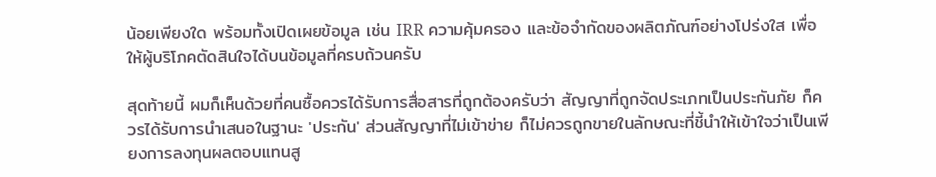น้อยเพียงใด พร้อมทั้งเปิดเผยข้อมูล เช่น IRR ความคุ้มครอง และข้อจำกัดของผลิตภัณฑ์อย่างโปร่งใส เพื่อให้ผู้บริโภคตัดสินใจได้บนข้อมูลที่ครบถ้วนครับ

สุดท้ายนี้ ผมก็เห็นด้วยที่คนซื้อควรได้รับการสื่อสารที่ถูกต้องครับว่า สัญญาที่ถูกจัดประเภทเป็นประกันภัย ก็ควรได้รับการนำเสนอในฐานะ 'ประกัน' ส่วนสัญญาที่ไม่เข้าข่าย ก็ไม่ควรถูกขายในลักษณะที่ชี้นำให้เข้าใจว่าเป็นเพียงการลงทุนผลตอบแทนสู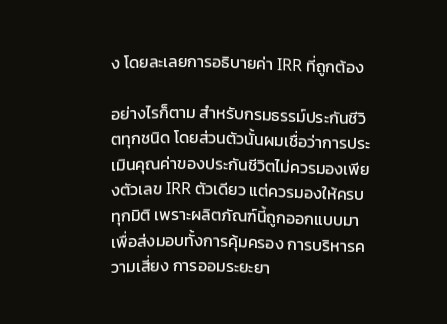ง โดยละเลยการอธิบายค่า IRR ที่ถูกต้อง

อย่างไรก็ตาม สำหรับกรมธรรม์ประกันชีวิตทุกชนิด โดยส่วนตัวนั้นผมเชื่อว่าการประเมินคุณค่าของประกันชีวิตไม่ควรมองเพียงตัวเลข IRR ตัวเดียว แต่ควรมองให้ครบทุกมิติ เพราะผลิตภัณฑ์นี้ถูกออกแบบมาเพื่อส่งมอบทั้งการคุ้มครอง การบริหารความเสี่ยง การออมระยะยา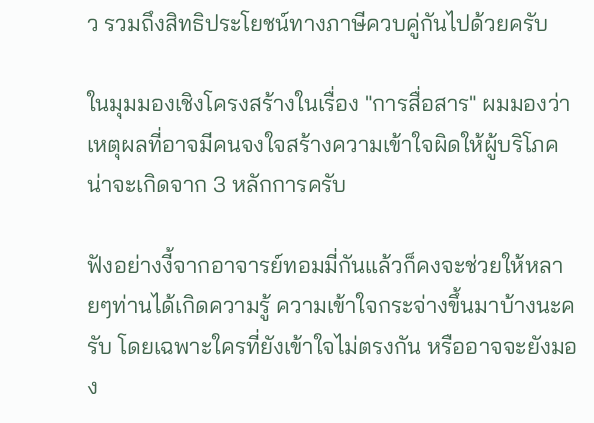ว รวมถึงสิทธิประโยชน์ทางภาษีควบคู่กันไปด้วยครับ

ในมุมมองเชิงโครงสร้างในเรื่อง "การสื่อสาร" ผมมองว่าเหตุผลที่อาจมีคนจงใจสร้างความเข้าใจผิดให้ผู้บริโภค น่าจะเกิดจาก 3 หลักการครับ

ฟังอย่างงี้จากอาจารย์ทอมมี่กันแล้วก็คงจะช่วยให้หลายๆท่านได้เกิดความรู้ ความเข้าใจกระจ่างขึ้นมาบ้างนะครับ โดยเฉพาะใครที่ยังเข้าใจไม่ตรงกัน หรืออาจจะยังมอง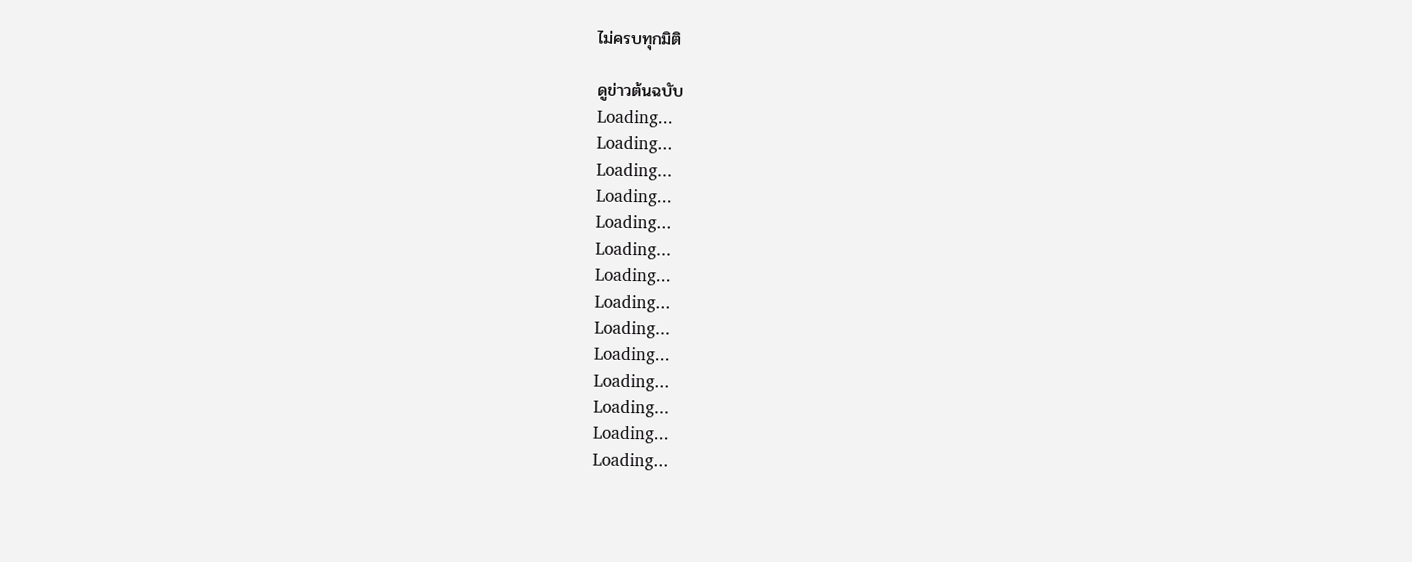ไม่ครบทุกมิติ

ดูข่าวต้นฉบับ
Loading...
Loading...
Loading...
Loading...
Loading...
Loading...
Loading...
Loading...
Loading...
Loading...
Loading...
Loading...
Loading...
Loading...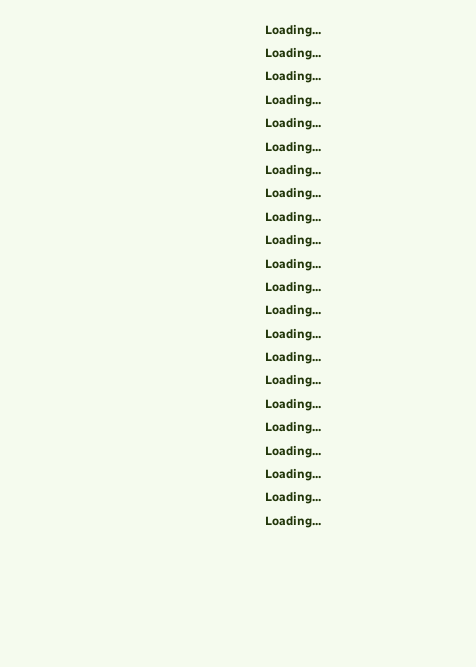Loading...
Loading...
Loading...
Loading...
Loading...
Loading...
Loading...
Loading...
Loading...
Loading...
Loading...
Loading...
Loading...
Loading...
Loading...
Loading...
Loading...
Loading...
Loading...
Loading...
Loading...
Loading...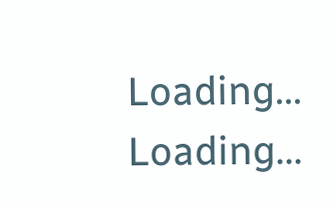Loading...
Loading...